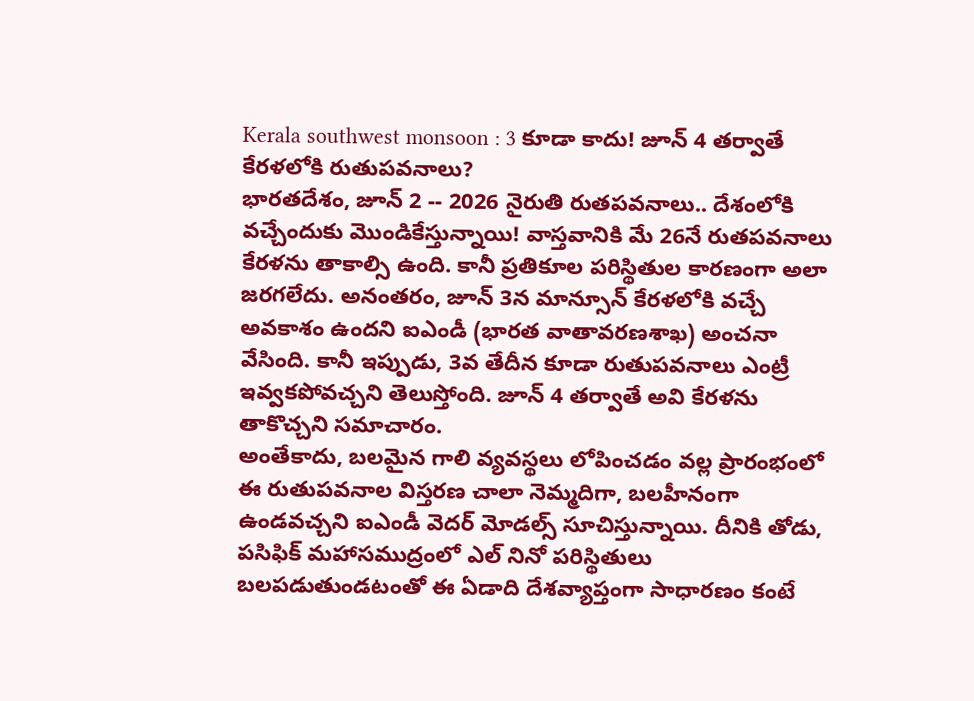Kerala southwest monsoon : 3 కూడా కాదు! జూన్ 4 తర్వాతే కేరళలోకి రుతుపవనాలు?
భారతదేశం, జూన్ 2 -- 2026 నైరుతి రుతపవనాలు.. దేశంలోకి వచ్చేందుకు మొండికేస్తున్నాయి! వాస్తవానికి మే 26నే రుతపవనాలు కేరళను తాకాల్సి ఉంది. కానీ ప్రతికూల పరిస్థితుల కారణంగా అలా జరగలేదు. అనంతరం, జూన్ 3న మాన్సూన్ కేరళలోకి వచ్చే అవకాశం ఉందని ఐఎండీ (భారత వాతావరణశాఖ) అంచనా వేసింది. కానీ ఇప్పుడు, 3వ తేదీన కూడా రుతుపవనాలు ఎంట్రీ ఇవ్వకపోవచ్చని తెలుస్తోంది. జూన్ 4 తర్వాతే అవి కేరళను తాకొచ్చని సమాచారం.
అంతేకాదు, బలమైన గాలి వ్యవస్థలు లోపించడం వల్ల ప్రారంభంలో ఈ రుతుపవనాల విస్తరణ చాలా నెమ్మదిగా, బలహీనంగా ఉండవచ్చని ఐఎండీ వెదర్ మోడల్స్ సూచిస్తున్నాయి. దీనికి తోడు, పసిఫిక్ మహాసముద్రంలో ఎల్ నినో పరిస్థితులు బలపడుతుండటంతో ఈ ఏడాది దేశవ్యాప్తంగా సాధారణం కంటే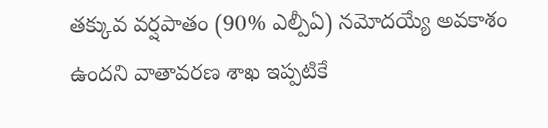తక్కువ వర్షపాతం (90% ఎల్పీఏ) నమోదయ్యే అవకాశం ఉందని వాతావరణ శాఖ ఇప్పటికే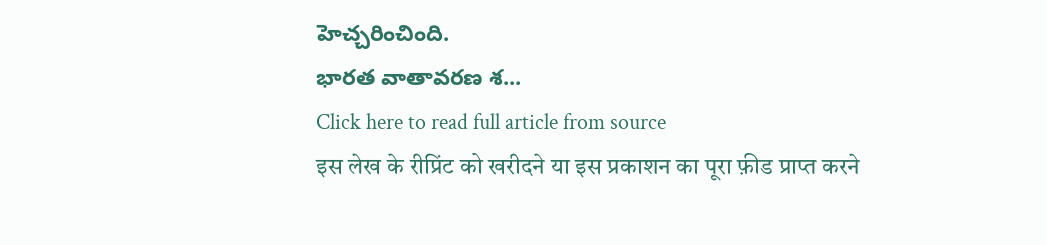హెచ్చరించింది.
భారత వాతావరణ శ...
Click here to read full article from source
इस लेख के रीप्रिंट को खरीदने या इस प्रकाशन का पूरा फ़ीड प्राप्त करने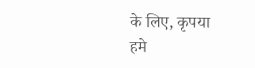के लिए, कृपया
हमे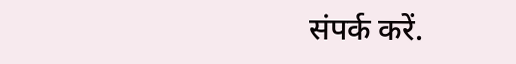संपर्क करें.